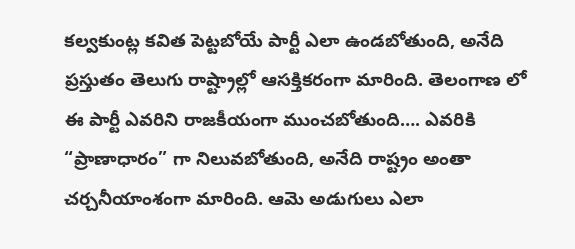కల్వకుంట్ల కవిత పెట్టబోయే పార్టీ ఎలా ఉండబోతుంది, అనేది ప్రస్తుతం తెలుగు రాష్ట్రాల్లో ఆసక్తికరంగా మారింది. తెలంగాణ లో ఈ పార్టీ ఎవరిని రాజకీయంగా ముంచబోతుంది…. ఎవరికి “ప్రాణాధారం” గా నిలువబోతుంది, అనేది రాష్ట్రం అంతా చర్చనీయాంశంగా మారింది. ఆమె అడుగులు ఎలా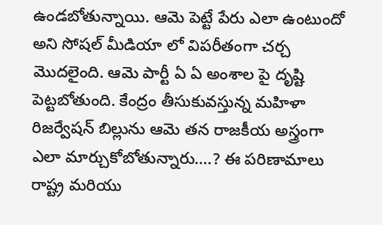ఉండబోతున్నాయి. ఆమె పెట్టే పేరు ఎలా ఉంటుందో అని సోషల్ మీడియా లో విపరీతంగా చర్చ మొదలైంది. ఆమె పార్టీ ఏ ఏ అంశాల పై దృష్టి పెట్టబోతుంది. కేంద్రం తీసుకువస్తున్న మహిళా రిజర్వేషన్ బిల్లును ఆమె తన రాజకీయ అస్త్రంగా ఎలా మార్చుకోబోతున్నారు….? ఈ పరిణామాలు రాష్ట్ర మరియు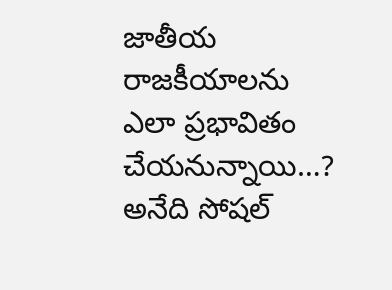జాతీయ రాజకీయాలను ఎలా ప్రభావితం చేయనున్నాయి…? అనేది సోషల్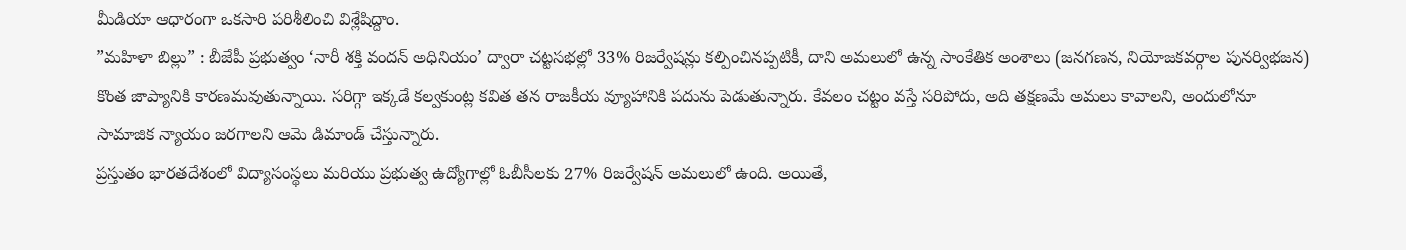మీడియా ఆధారంగా ఒకసారి పరిశీలించి విశ్లేషిద్దాం.
”మహిళా బిల్లు” : బీజేపీ ప్రభుత్వం ‘నారీ శక్తి వందన్ అధినియం’ ద్వారా చట్టసభల్లో 33% రిజర్వేషన్లు కల్పించినప్పటికీ, దాని అమలులో ఉన్న సాంకేతిక అంశాలు (జనగణన, నియోజకవర్గాల పునర్విభజన) కొంత జాప్యానికి కారణమవుతున్నాయి. సరిగ్గా ఇక్కడే కల్వకుంట్ల కవిత తన రాజకీయ వ్యూహానికి పదును పెడుతున్నారు. కేవలం చట్టం వస్తే సరిపోదు, అది తక్షణమే అమలు కావాలని, అందులోనూ సామాజిక న్యాయం జరగాలని ఆమె డిమాండ్ చేస్తున్నారు.
ప్రస్తుతం భారతదేశంలో విద్యాసంస్థలు మరియు ప్రభుత్వ ఉద్యోగాల్లో ఓబీసీలకు 27% రిజర్వేషన్ అమలులో ఉంది. అయితే,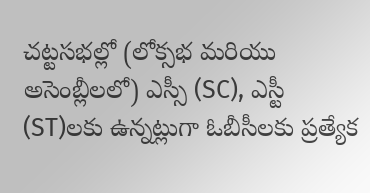చట్టసభల్లో (లోక్సభ మరియు అసెంబ్లీలలో) ఎస్సీ (SC), ఎస్టీ (ST)లకు ఉన్నట్లుగా ఓబీసీలకు ప్రత్యేక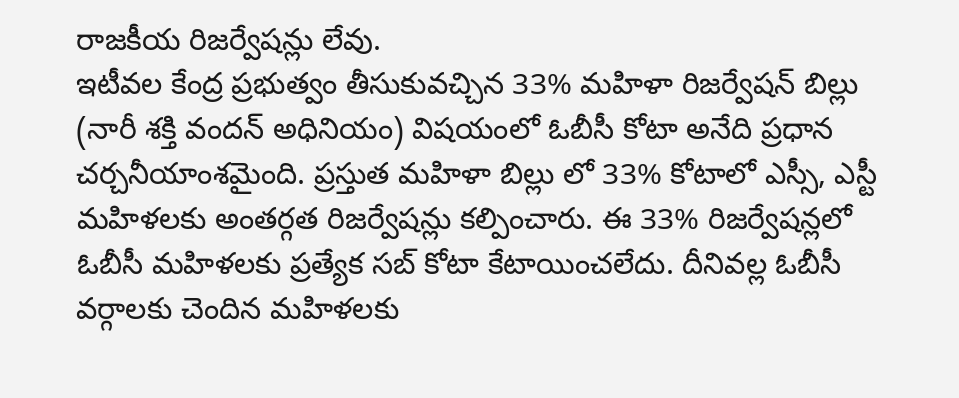రాజకీయ రిజర్వేషన్లు లేవు.
ఇటీవల కేంద్ర ప్రభుత్వం తీసుకువచ్చిన 33% మహిళా రిజర్వేషన్ బిల్లు (నారీ శక్తి వందన్ అధినియం) విషయంలో ఓబీసీ కోటా అనేది ప్రధాన చర్చనీయాంశమైంది. ప్రస్తుత మహిళా బిల్లు లో 33% కోటాలో ఎస్సీ, ఎస్టీ మహిళలకు అంతర్గత రిజర్వేషన్లు కల్పించారు. ఈ 33% రిజర్వేషన్లలో ఓబీసీ మహిళలకు ప్రత్యేక సబ్ కోటా కేటాయించలేదు. దీనివల్ల ఓబీసీ వర్గాలకు చెందిన మహిళలకు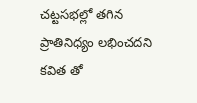చట్టసభల్లో తగిన ప్రాతినిధ్యం లభించదని కవిత తో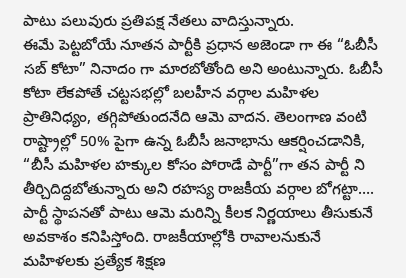పాటు పలువురు ప్రతిపక్ష నేతలు వాదిస్తున్నారు.
ఈమే పెట్టబోయే నూతన పార్టీకి ప్రధాన అజెండా గా ఈ “ఓబీసీ సబ్ కోటా” నినాదం గా మారబోతోంది అని అంటున్నారు. ఓబీసీ కోటా లేకపోతే చట్టసభల్లో బలహీన వర్గాల మహిళల ప్రాతినిధ్యం, తగ్గిపోతుందనేది ఆమె వాదన. తెలంగాణ వంటి రాష్ట్రాల్లో 50% పైగా ఉన్న ఓబీసీ జనాభాను ఆకర్షించడానికి, “బీసీ మహిళల హక్కుల కోసం పోరాడే పార్టీ”గా తన పార్టీ ని తీర్చిదిద్దబోతున్నారు అని రహస్య రాజకీయ వర్గాల బోగట్టా….
పార్టీ స్థాపనతో పాటు ఆమె మరిన్ని కీలక నిర్ణయాలు తీసుకునే అవకాశం కనిపిస్తోంది. రాజకీయాల్లోకి రావాలనుకునే మహిళలకు ప్రత్యేక శిక్షణ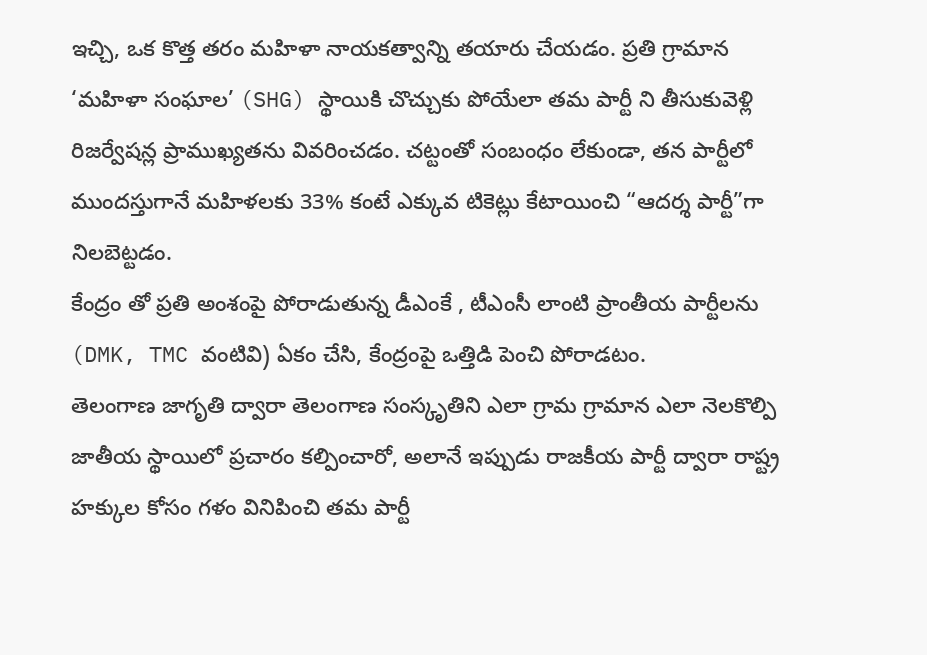ఇచ్చి, ఒక కొత్త తరం మహిళా నాయకత్వాన్ని తయారు చేయడం. ప్రతి గ్రామాన ‘మహిళా సంఘాల’ (SHG) స్థాయికి చొచ్చుకు పోయేలా తమ పార్టీ ని తీసుకువెళ్లి రిజర్వేషన్ల ప్రాముఖ్యతను వివరించడం. చట్టంతో సంబంధం లేకుండా, తన పార్టీలో ముందస్తుగానే మహిళలకు 33% కంటే ఎక్కువ టికెట్లు కేటాయించి “ఆదర్శ పార్టీ”గా నిలబెట్టడం.
కేంద్రం తో ప్రతి అంశంపై పోరాడుతున్న డీఎంకే , టీఎంసీ లాంటి ప్రాంతీయ పార్టీలను (DMK, TMC వంటివి) ఏకం చేసి, కేంద్రంపై ఒత్తిడి పెంచి పోరాడటం.
తెలంగాణ జాగృతి ద్వారా తెలంగాణ సంస్కృతిని ఎలా గ్రామ గ్రామాన ఎలా నెలకొల్పి జాతీయ స్థాయిలో ప్రచారం కల్పించారో, అలానే ఇప్పుడు రాజకీయ పార్టీ ద్వారా రాష్ట్ర హక్కుల కోసం గళం వినిపించి తమ పార్టీ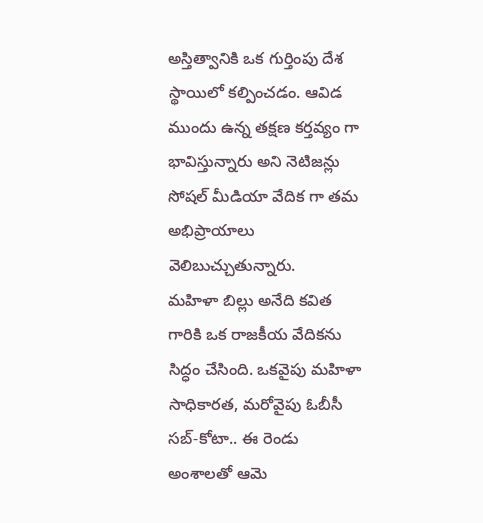అస్తిత్వానికి ఒక గుర్తింపు దేశ స్థాయిలో కల్పించడం. ఆవిడ ముందు ఉన్న తక్షణ కర్తవ్యం గా భావిస్తున్నారు అని నెటిజన్లు సోషల్ మీడియా వేదిక గా తమ అభిప్రాయాలు వెలిబుచ్చుతున్నారు.
మహిళా బిల్లు అనేది కవిత గారికి ఒక రాజకీయ వేదికను సిద్ధం చేసింది. ఒకవైపు మహిళా సాధికారత, మరోవైపు ఓబీసీ సబ్-కోటా.. ఈ రెండు అంశాలతో ఆమె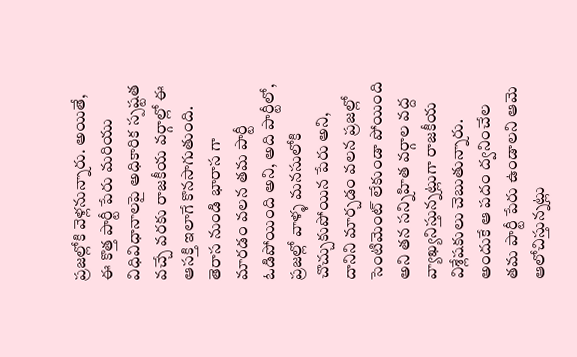ప్రజల్లోకి వెళ్లనున్నారు. అయితే, ఈ కొత్త పార్టీ పేరు మరియు విధివిధానాలపై అధికారిక స్పష్టత వచ్చే వరకు రాజకీయ వర్గాల్లో ఈ ఆసక్తి ఇలాగే కొనసాగుతుంది.
తెరాస నుండి భారాస గా మారడం వలన తమ పార్టీ ఓడిపోయింది అని, అది పార్టీలో, ప్రజల్లో వాళ్ళ మనసులోకి చొచ్చుకుపోయిన పేరు అని, దానిని మార్చడం వలన ప్రజల్లో సెంటిమెంట్ లేకుండా పోయింది అని తన సన్నిహిత వర్గాల వద్ద వ్యాఖ్యనిస్తున్నట్లుగా రాజకీయ విశ్లేషకులు చెబుతున్నారు. అందుకే ఆ పదం ద్వనించేల తమ పార్టీ పేరు ఉండాలని ఆమె ఆలోచిస్తున్నట్లు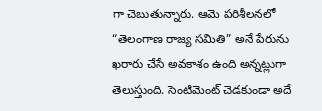గా చెబుతున్నారు. ఆమె పరిశీలనలో “తెలంగాణ రాజ్య సమితి” అనే పేరును ఖరారు చేసే అవకాశం ఉంది అన్నట్లుగా తెలుస్తుంది. సెంటిమెంట్ చెడకుండా అదే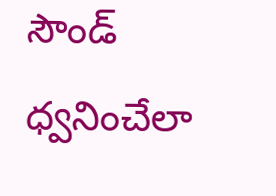సౌండ్ ధ్వనించేలా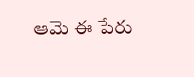ఆమె ఈ పేరు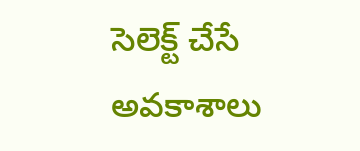సెలెక్ట్ చేసే అవకాశాలు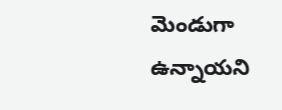మెండుగా ఉన్నాయని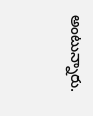అంటున్నారు.